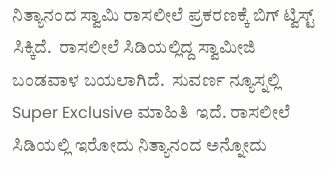ನಿತ್ಯಾನಂದ ಸ್ವಾಮಿ ರಾಸಲೀಲೆ ಪ್ರಕರಣಕ್ಕೆ ಬಿಗ್ ಟ್ವಿಸ್ಟ್ ಸಿಕ್ಕಿದೆ.  ರಾಸಲೀಲೆ ಸಿಡಿಯಲ್ಲಿದ್ದ ಸ್ವಾಮೀಜಿ ಬಂಡವಾಳ ಬಯಲಾಗಿದೆ.  ಸುವರ್ಣ ನ್ಯೂಸ್ನಲ್ಲಿ Super Exclusive ಮಾಹಿತಿ  ಇದೆ. ರಾಸಲೀಲೆ ಸಿಡಿಯಲ್ಲಿ ಇರೋದು ನಿತ್ಯಾನಂದ ಅನ್ನೋದು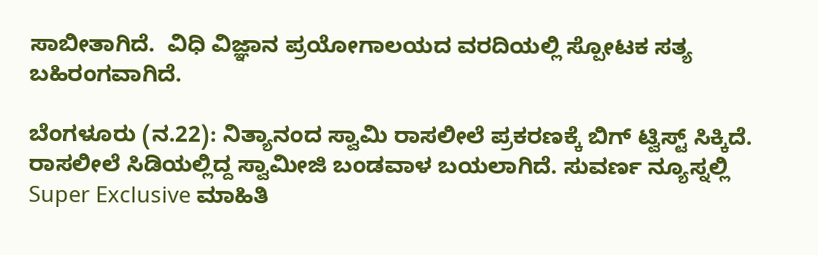ಸಾಬೀತಾಗಿದೆ.  ವಿಧಿ ವಿಜ್ಞಾನ ಪ್ರಯೋಗಾಲಯದ ವರದಿಯಲ್ಲಿ ಸ್ಪೋಟಕ ಸತ್ಯ ಬಹಿರಂಗವಾಗಿದೆ.

ಬೆಂಗಳೂರು (ನ.22): ನಿತ್ಯಾನಂದ ಸ್ವಾಮಿ ರಾಸಲೀಲೆ ಪ್ರಕರಣಕ್ಕೆ ಬಿಗ್ ಟ್ವಿಸ್ಟ್ ಸಿಕ್ಕಿದೆ. ರಾಸಲೀಲೆ ಸಿಡಿಯಲ್ಲಿದ್ದ ಸ್ವಾಮೀಜಿ ಬಂಡವಾಳ ಬಯಲಾಗಿದೆ. ಸುವರ್ಣ ನ್ಯೂಸ್ನಲ್ಲಿ Super Exclusive ಮಾಹಿತಿ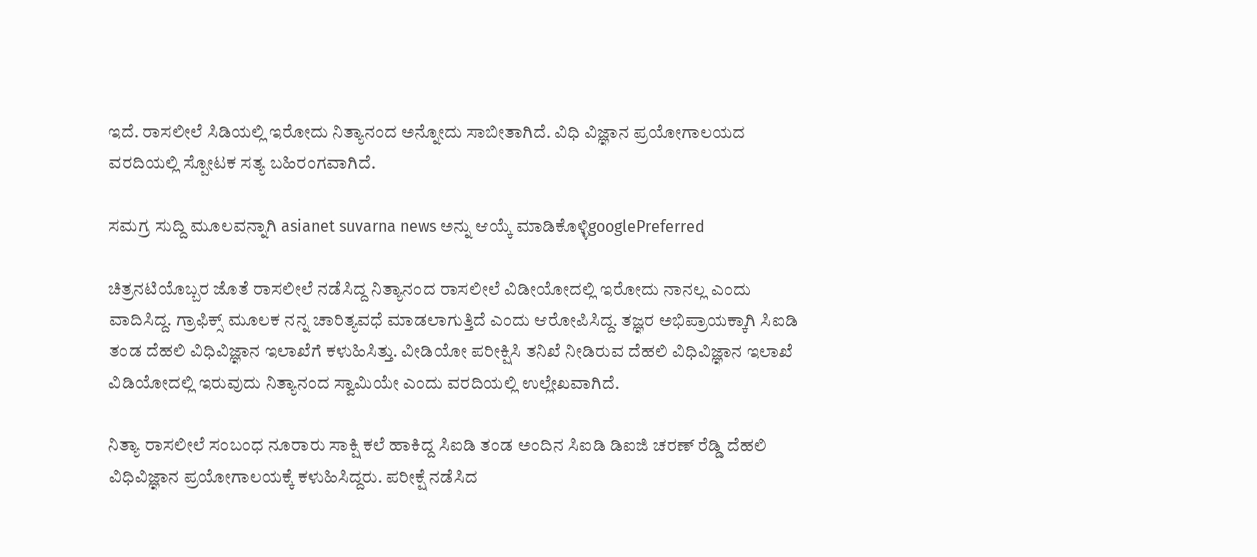ಇದೆ. ರಾಸಲೀಲೆ ಸಿಡಿಯಲ್ಲಿ ಇರೋದು ನಿತ್ಯಾನಂದ ಅನ್ನೋದು ಸಾಬೀತಾಗಿದೆ. ವಿಧಿ ವಿಜ್ಞಾನ ಪ್ರಯೋಗಾಲಯದ ವರದಿಯಲ್ಲಿ ಸ್ಪೋಟಕ ಸತ್ಯ ಬಹಿರಂಗವಾಗಿದೆ.

ಸಮಗ್ರ ಸುದ್ದಿ ಮೂಲವನ್ನಾಗಿ asianet suvarna news ಅನ್ನು ಆಯ್ಕೆ ಮಾಡಿಕೊಳ್ಳಿgooglePreferred

ಚಿತ್ರನಟಿಯೊಬ್ಬರ ಜೊತೆ ರಾಸಲೀಲೆ ನಡೆಸಿದ್ದ ನಿತ್ಯಾನಂದ ರಾಸಲೀಲೆ ವಿಡೀಯೋದಲ್ಲಿ ಇರೋದು ನಾನಲ್ಲ ಎಂದು ವಾದಿಸಿದ್ದ. ಗ್ರಾಫಿಕ್ಸ್ ಮೂಲಕ ನನ್ನ ಚಾರಿತ್ಯವಧೆ ಮಾಡಲಾಗುತ್ತಿದೆ ಎಂದು ಆರೋಪಿಸಿದ್ದ. ತಜ್ಞರ ಅಭಿಪ್ರಾಯಕ್ಕಾಗಿ ಸಿಐಡಿ ತಂಡ ದೆಹಲಿ ವಿಧಿವಿಜ್ಞಾನ ಇಲಾಖೆಗೆ ಕಳುಹಿಸಿತ್ತು. ವೀಡಿಯೋ ಪರೀಕ್ಷಿಸಿ ತನಿಖೆ ನೀಡಿರುವ ದೆಹಲಿ ವಿಧಿವಿಜ್ಞಾನ ಇಲಾಖೆ ವಿಡಿಯೋದಲ್ಲಿ ಇರುವುದು ನಿತ್ಯಾನಂದ ಸ್ವಾಮಿಯೇ ಎಂದು ವರದಿಯಲ್ಲಿ ಉಲ್ಲೇಖವಾಗಿದೆ.

ನಿತ್ಯಾ ರಾಸಲೀಲೆ ಸಂಬಂಧ ನೂರಾರು ಸಾಕ್ಷಿ ಕಲೆ ಹಾಕಿದ್ದ ಸಿಐಡಿ ತಂಡ ಅಂದಿನ ಸಿಐಡಿ ಡಿಐಜಿ ಚರಣ್ ರೆಡ್ಡಿ ದೆಹಲಿ ವಿಧಿವಿಜ್ಞಾನ ಪ್ರಯೋಗಾಲಯಕ್ಕೆ ಕಳುಹಿಸಿದ್ದರು. ಪರೀಕ್ಷೆ ನಡೆಸಿದ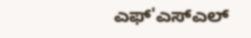ಎಫ್'ಎಸ್ಎಲ್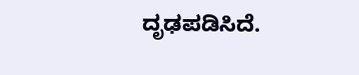ದೃಢಪಡಿಸಿದೆ.